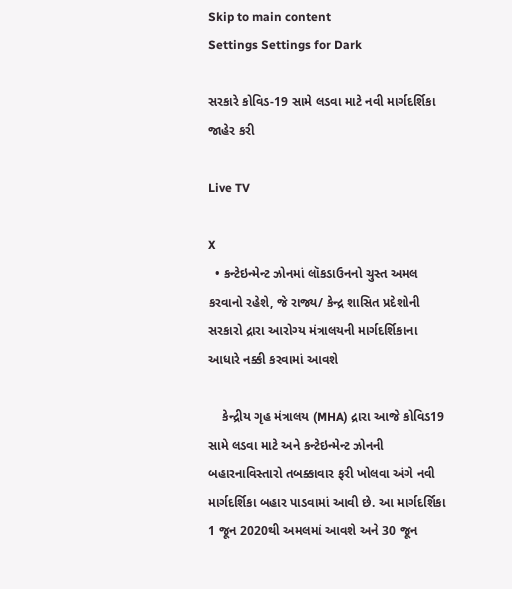Skip to main content
Settings Settings for Dark

સરકારે કોવિડ-19 સામે લડવા માટે નવી માર્ગદર્શિકા જાહેર કરી

Live TV

X
  • કન્ટેઇન્મેન્ટ ઝોનમાં લૉકડાઉનનો ચુસ્ત અમલ કરવાનો રહેશે, જે રાજ્ય/ કેન્દ્ર શાસિત પ્રદેશોની સરકારો દ્રારા આરોગ્ય મંત્રાલયની માર્ગદર્શિકાના આધારે નક્કી કરવામાં આવશે

    કેન્દ્રીય ગૃહ મંત્રાલય (MHA) દ્રારા આજે કોવિડ19 સામે લડવા માટે અને કન્ટેઇન્મેન્ટ ઝોનની બહારનાવિસ્તારો તબક્કાવાર ફરી ખોલવા અંગે નવી માર્ગદર્શિકા બહાર પાડવામાં આવી છે. આ માર્ગદર્શિકા 1 જૂન 2020થી અમલમાં આવશે અને 30 જૂન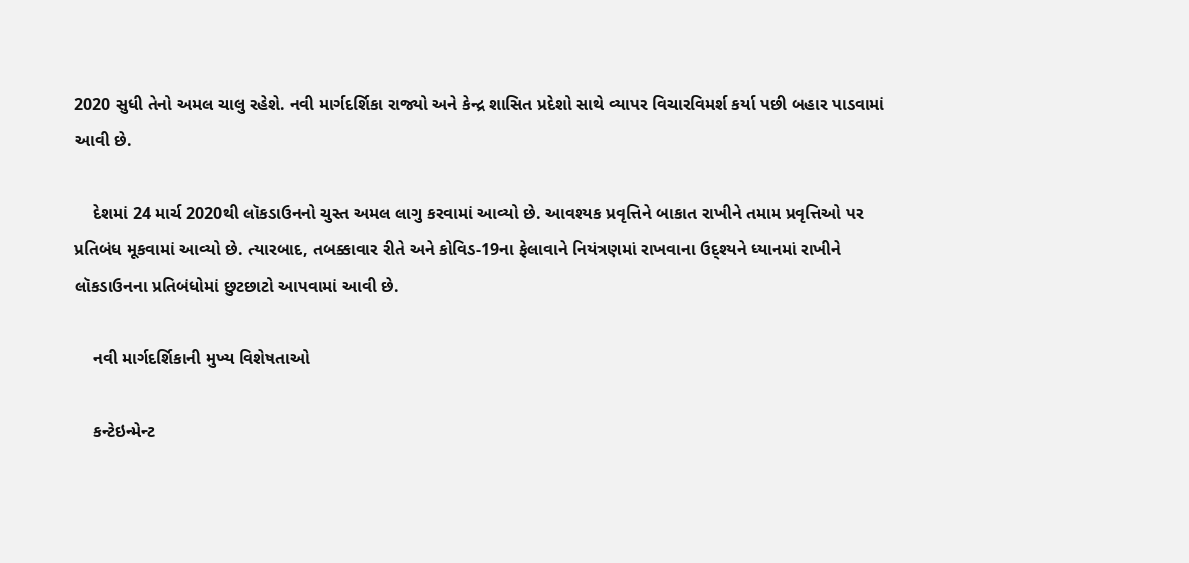2020 સુધી તેનો અમલ ચાલુ રહેશે. નવી માર્ગદર્શિકા રાજ્યો અને કેન્દ્ર શાસિત પ્રદેશો સાથે વ્યાપર વિચારવિમર્શ કર્યા પછી બહાર પાડવામાં આવી છે.

    દેશમાં 24 માર્ચ 2020થી લૉકડાઉનનો ચુસ્ત અમલ લાગુ કરવામાં આવ્યો છે. આવશ્યક પ્રવૃત્તિને બાકાત રાખીને તમામ પ્રવૃત્તિઓ પર પ્રતિબંધ મૂકવામાં આવ્યો છે. ત્યારબાદ, તબક્કાવાર રીતે અને કોવિડ-19ના ફેલાવાને નિયંત્રણમાં રાખવાના ઉદ્શ્યને ધ્યાનમાં રાખીને લૉકડાઉનના પ્રતિબંધોમાં છુટછાટો આપવામાં આવી છે.

    નવી માર્ગદર્શિકાની મુખ્ય વિશેષતાઓ

    કન્ટેઇન્મેન્ટ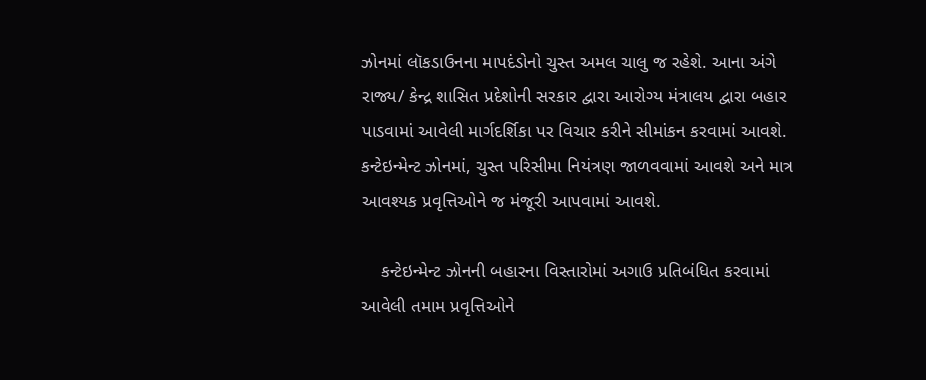ઝોનમાં લૉકડાઉનના માપદંડોનો ચુસ્ત અમલ ચાલુ જ રહેશે. આના અંગે રાજ્ય/ કેન્દ્ર શાસિત પ્રદેશોની સરકાર દ્વારા આરોગ્ય મંત્રાલય દ્વારા બહાર પાડવામાં આવેલી માર્ગદર્શિકા પર વિચાર કરીને સીમાંકન કરવામાં આવશે. કન્ટેઇન્મેન્ટ ઝોનમાં, ચુસ્ત પરિસીમા નિયંત્રણ જાળવવામાં આવશે અને માત્ર આવશ્યક પ્રવૃત્તિઓને જ મંજૂરી આપવામાં આવશે.

    કન્ટેઇન્મેન્ટ ઝોનની બહારના વિસ્તારોમાં અગાઉ પ્રતિબંધિત કરવામાં આવેલી તમામ પ્રવૃત્તિઓને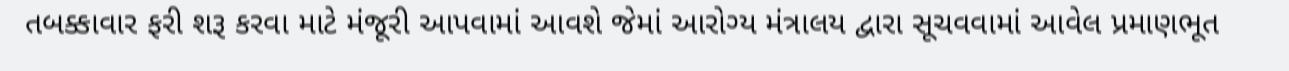તબક્કાવાર ફરી શરૂ કરવા માટે મંજૂરી આપવામાં આવશે જેમાં આરોગ્ય મંત્રાલય દ્વારા સૂચવવામાં આવેલ પ્રમાણભૂત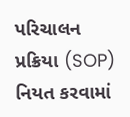પરિચાલન પ્રક્રિયા (SOP) નિયત કરવામાં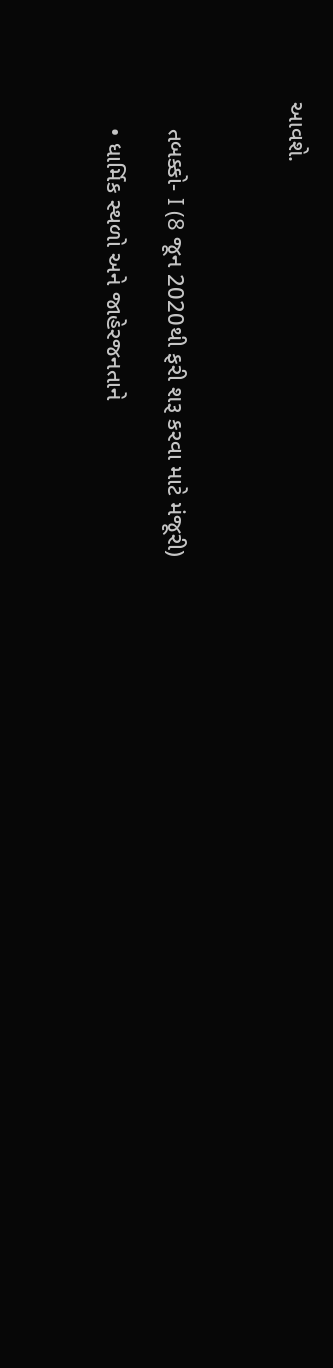આવશે.



    તબક્કો- I (8 જૂન 2020થી ફરી શરૂ કરવા માટે મંજૂરી)

    • ધાર્મિક સ્થળો અને જાહેરજનતાને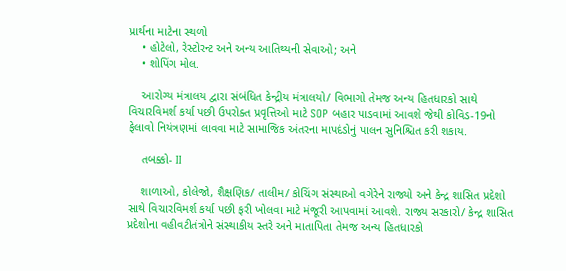પ્રાર્થના માટેના સ્થળો
    • હોટેલો, રેસ્ટોરન્ટ અને અન્ય આતિથ્યની સેવાઓ; અને
    • શોપિંગ મોલ.

    આરોગ્ય મંત્રાલય દ્વારા સંબંધિત કેન્દ્રીય મંત્રાલયો/ વિભાગો તેમજ અન્ય હિતધારકો સાથે વિચારવિમર્શ કર્યા પછી ઉપરોક્ત પ્રવૃત્તિઓ માટે SOP બહાર પાડવામાં આવશે જેથી કોવિડ-19નો ફેલાવો નિયંત્રણમાં લાવવા માટે સામાજિક અંતરના માપદંડોનું પાલન સુનિશ્ચિત કરી શકાય.

    તબક્કો- II

    શાળાઓ, કોલેજો, શૈક્ષણિક/ તાલીમ/ કોચિંગ સંસ્થાઓ વગેરેને રાજ્યો અને કેન્દ્ર શાસિત પ્રદેશો સાથે વિચારવિમર્શ કર્યા પછી ફરી ખોલવા માટે મંજૂરી આપવામાં આવશે. રાજ્ય સરકારો/ કેન્દ્ર શાસિત પ્રદેશોના વહીવટીતંત્રોને સંસ્થાકીય સ્તરે અને માતાપિતા તેમજ અન્ય હિતધારકો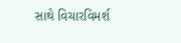સાથે વિચારવિમર્શ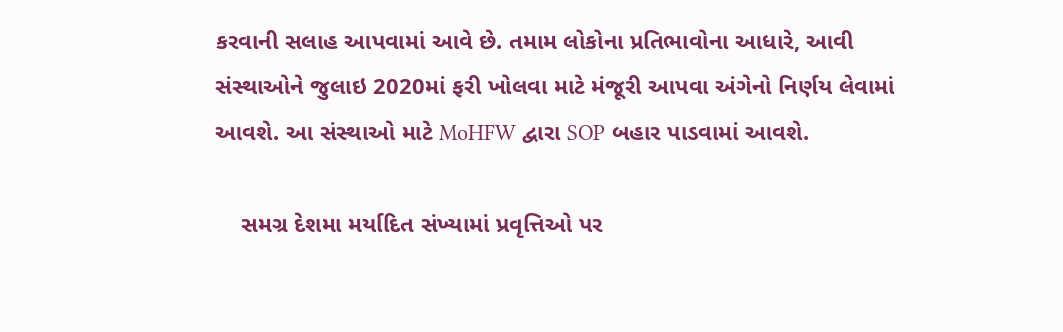કરવાની સલાહ આપવામાં આવે છે. તમામ લોકોના પ્રતિભાવોના આધારે, આવી સંસ્થાઓને જુલાઇ 2020માં ફરી ખોલવા માટે મંજૂરી આપવા અંગેનો નિર્ણય લેવામાં આવશે. આ સંસ્થાઓ માટે MoHFW દ્વારા SOP બહાર પાડવામાં આવશે.

    સમગ્ર દેશમા મર્યાદિત સંખ્યામાં પ્રવૃત્તિઓ પર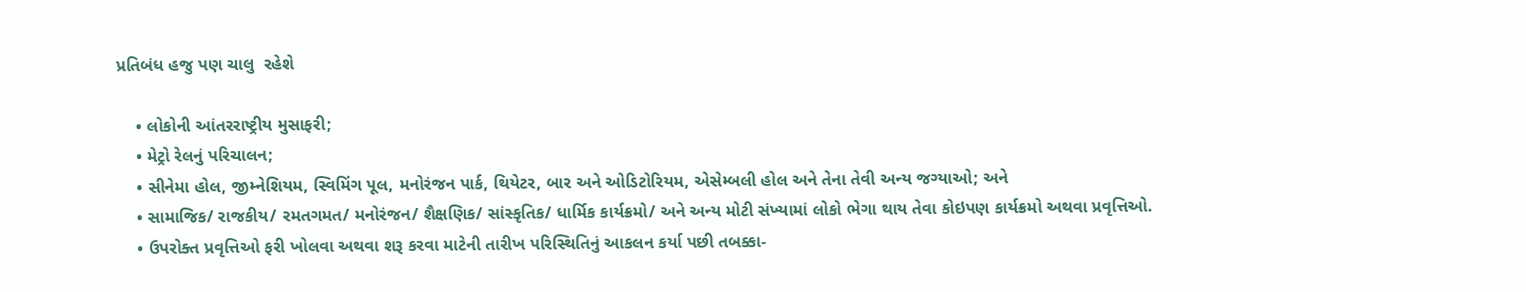પ્રતિબંધ હજુ પણ ચાલુ  રહેશે

    • લોકોની આંતરરાષ્ટ્રીય મુસાફરી;
    • મેટ્રો રેલનું પરિચાલન;
    • સીનેમા હોલ, જીમ્નેશિયમ, સ્વિમિંગ પૂલ, મનોરંજન પાર્ક, થિયેટર, બાર અને ઓડિટોરિયમ, એસેમ્બલી હોલ અને તેના તેવી અન્ય જગ્યાઓ; અને
    • સામાજિક/ રાજકીય/ રમતગમત/ મનોરંજન/ શૈક્ષણિક/ સાંસ્કૃતિક/ ધાર્મિક કાર્યક્રમો/ અને અન્ય મોટી સંખ્યામાં લોકો ભેગા થાય તેવા કોઇપણ કાર્યક્રમો અથવા પ્રવૃત્તિઓ.
    • ઉપરોક્ત પ્રવૃત્તિઓ ફરી ખોલવા અથવા શરૂ કરવા માટેની તારીખ પરિસ્થિતિનું આકલન કર્યા પછી તબક્કા-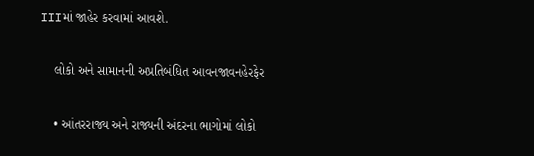IIIમાં જાહેર કરવામાં આવશે.

    લોકો અને સામાનની અપ્રતિબંધિત આવનજાવનહેરફેર

    • આંતરરાજ્ય અને રાજ્યની અંદરના ભાગોમાં લોકો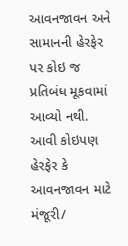આવનજાવન અને સામાનની હેરફેર પર કોઇ જ પ્રતિબંધ મૂકવામાં આવ્યો નથી. આવી કોઇપણ હેરફેર કે આવનજાવન માટે મંજૂરી/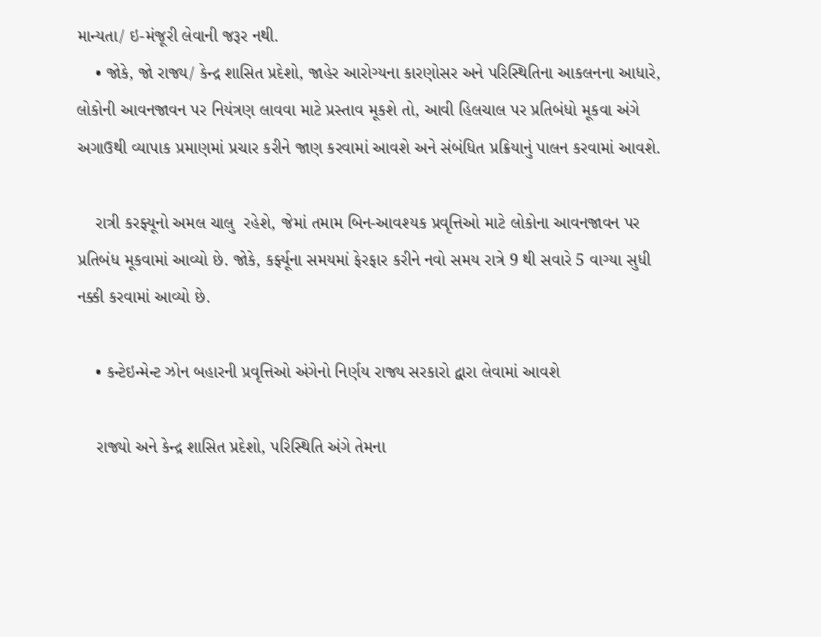માન્યતા/ ઇ-મંજૂરી લેવાની જરૂર નથી.
    • જોકે, જો રાજ્ય/ કેન્દ્ર શાસિત પ્રદેશો, જાહેર આરોગ્યના કારણોસર અને પરિસ્થિતિના આકલનના આધારે, લોકોની આવનજાવન પર નિયંત્રણ લાવવા માટે પ્રસ્તાવ મૂકશે તો, આવી હિલચાલ પર પ્રતિબંધો મૂકવા અંગે અગાઉથી વ્યાપાક પ્રમાણમાં પ્રચાર કરીને જાણ કરવામાં આવશે અને સંબંધિત પ્રક્રિયાનું પાલન કરવામાં આવશે.

    રાત્રી કરફ્યૂનો અમલ ચાલુ  રહેશે, જેમાં તમામ બિન-આવશ્યક પ્રવૃત્તિઓ માટે લોકોના આવનજાવન પર પ્રતિબંધ મૂકવામાં આવ્યો છે. જોકે, કર્ફ્યૂના સમયમાં ફેરફાર કરીને નવો સમય રાત્રે 9 થી સવારે 5 વાગ્યા સુધી નક્કી કરવામાં આવ્યો છે.

    • કન્ટેઇન્મેન્ટ ઝોન બહારની પ્રવૃત્તિઓ અંગેનો નિર્ણય રાજ્ય સરકારો દ્વારા લેવામાં આવશે

    રાજ્યો અને કેન્દ્ર શાસિત પ્રદેશો, પરિસ્થિતિ અંગે તેમના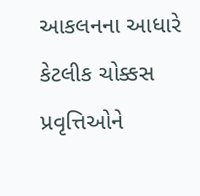આકલનના આધારે કેટલીક ચોક્કસ પ્રવૃત્તિઓને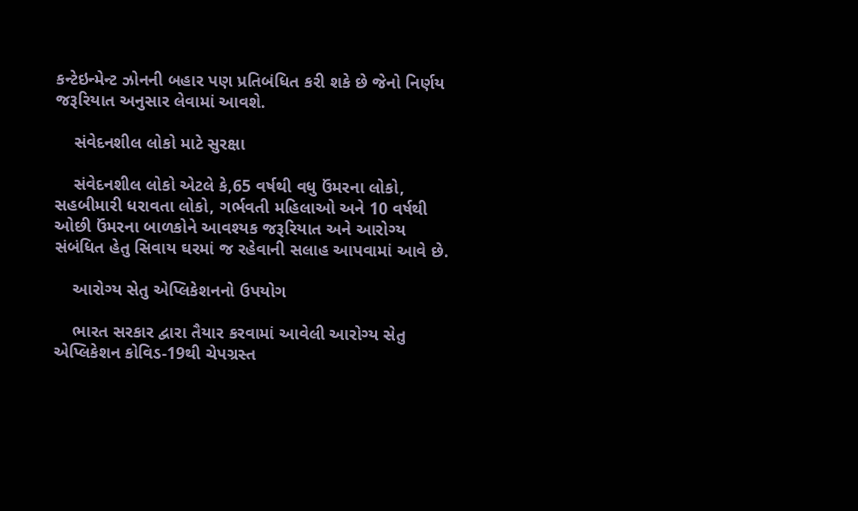કન્ટેઇન્મેન્ટ ઝોનની બહાર પણ પ્રતિબંધિત કરી શકે છે જેનો નિર્ણય જરૂરિયાત અનુસાર લેવામાં આવશે.

    સંવેદનશીલ લોકો માટે સુરક્ષા

    સંવેદનશીલ લોકો એટલે કે,65 વર્ષથી વધુ ઉંમરના લોકો, સહબીમારી ધરાવતા લોકો, ગર્ભવતી મહિલાઓ અને 10 વર્ષથી ઓછી ઉંમરના બાળકોને આવશ્યક જરૂરિયાત અને આરોગ્ય સંબંધિત હેતુ સિવાય ઘરમાં જ રહેવાની સલાહ આપવામાં આવે છે.

    આરોગ્ય સેતુ એપ્લિકેશનનો ઉપયોગ

    ભારત સરકાર દ્વારા તૈયાર કરવામાં આવેલી આરોગ્ય સેતુ એપ્લિકેશન કોવિડ-19થી ચેપગ્રસ્ત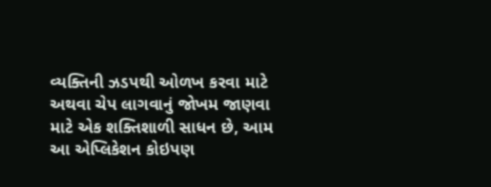વ્યક્તિની ઝડપથી ઓળખ કરવા માટે અથવા ચેપ લાગવાનું જોખમ જાણવા માટે એક શક્તિશાળી સાધન છે, આમ આ એપ્લિકેશન કોઇપણ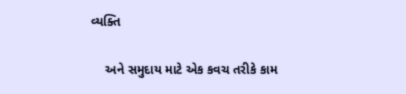વ્યક્તિ

    અને સમુદાય માટે એક કવચ તરીકે કામ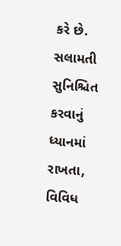કરે છે. સલામતી સુનિશ્ચિત કરવાનું ધ્યાનમાં રાખતા, વિવિધ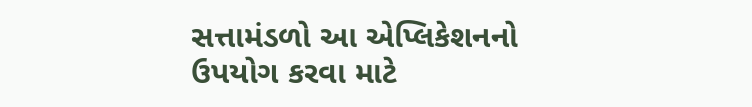સત્તામંડળો આ એપ્લિકેશનનો ઉપયોગ કરવા માટે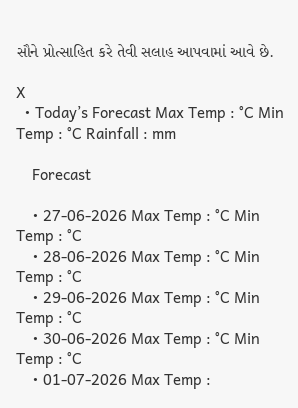સૌને પ્રોત્સાહિત કરે તેવી સલાહ આપવામાં આવે છે.

X
  • Today’s Forecast Max Temp : °C Min Temp : °C Rainfall : mm

    Forecast

    • 27-06-2026 Max Temp : °C Min Temp : °C
    • 28-06-2026 Max Temp : °C Min Temp : °C
    • 29-06-2026 Max Temp : °C Min Temp : °C
    • 30-06-2026 Max Temp : °C Min Temp : °C
    • 01-07-2026 Max Temp :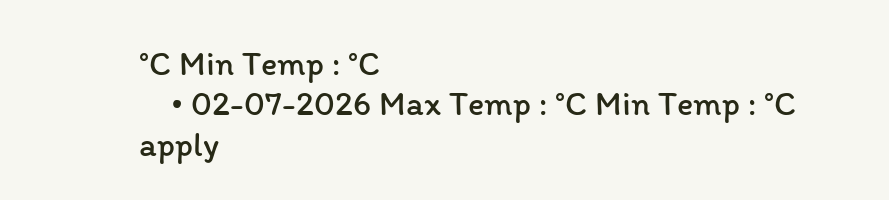°C Min Temp : °C
    • 02-07-2026 Max Temp : °C Min Temp : °C
apply